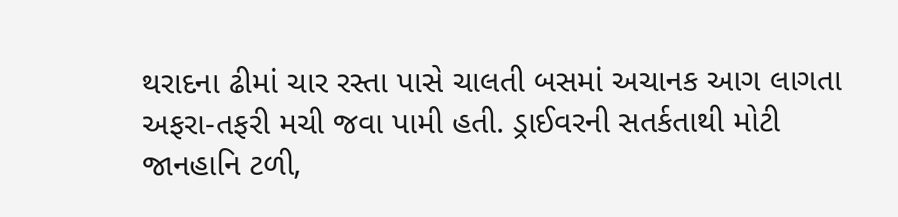થરાદના ઢીમાં ચાર રસ્તા પાસે ચાલતી બસમાં અચાનક આગ લાગતા અફરા-તફરી મચી જવા પામી હતી. ડ્રાઈવરની સતર્કતાથી મોટી જાનહાનિ ટળી,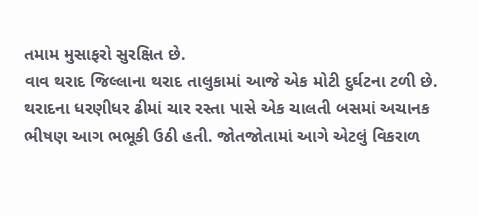તમામ મુસાફરો સુરક્ષિત છે.
વાવ થરાદ જિલ્લાના થરાદ તાલુકામાં આજે એક મોટી દુર્ઘટના ટળી છે. થરાદના ધરણીધર ઢીમાં ચાર રસ્તા પાસે એક ચાલતી બસમાં અચાનક ભીષણ આગ ભભૂકી ઉઠી હતી. જોતજોતામાં આગે એટલું વિકરાળ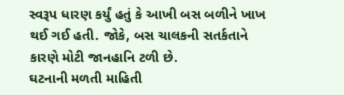સ્વરૂપ ધારણ કર્યું હતું કે આખી બસ બળીને ખાખ થઈ ગઈ હતી. જોકે, બસ ચાલકની સતર્કતાને કારણે મોટી જાનહાનિ ટળી છે.
ઘટનાની મળતી માહિતી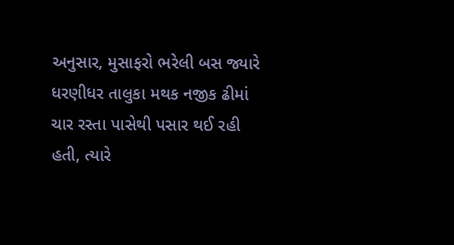અનુસાર, મુસાફરો ભરેલી બસ જ્યારે ધરણીધર તાલુકા મથક નજીક ઢીમાં ચાર રસ્તા પાસેથી પસાર થઈ રહી હતી, ત્યારે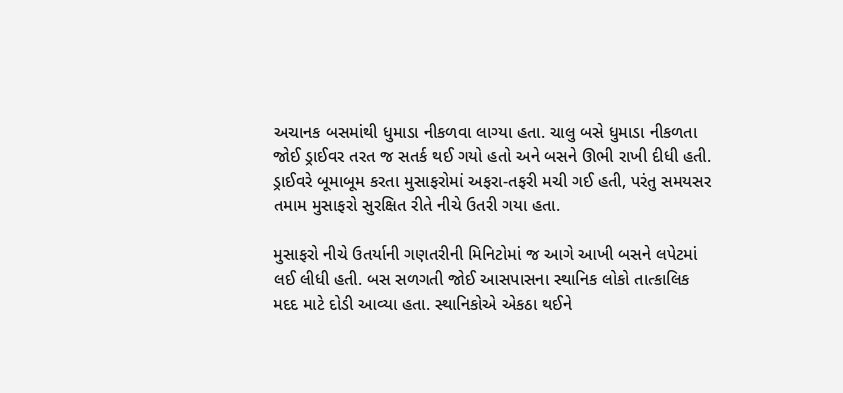અચાનક બસમાંથી ધુમાડા નીકળવા લાગ્યા હતા. ચાલુ બસે ધુમાડા નીકળતા જોઈ ડ્રાઈવર તરત જ સતર્ક થઈ ગયો હતો અને બસને ઊભી રાખી દીધી હતી. ડ્રાઈવરે બૂમાબૂમ કરતા મુસાફરોમાં અફરા-તફરી મચી ગઈ હતી, પરંતુ સમયસર તમામ મુસાફરો સુરક્ષિત રીતે નીચે ઉતરી ગયા હતા.

મુસાફરો નીચે ઉતર્યાની ગણતરીની મિનિટોમાં જ આગે આખી બસને લપેટમાં લઈ લીધી હતી. બસ સળગતી જોઈ આસપાસના સ્થાનિક લોકો તાત્કાલિક મદદ માટે દોડી આવ્યા હતા. સ્થાનિકોએ એકઠા થઈને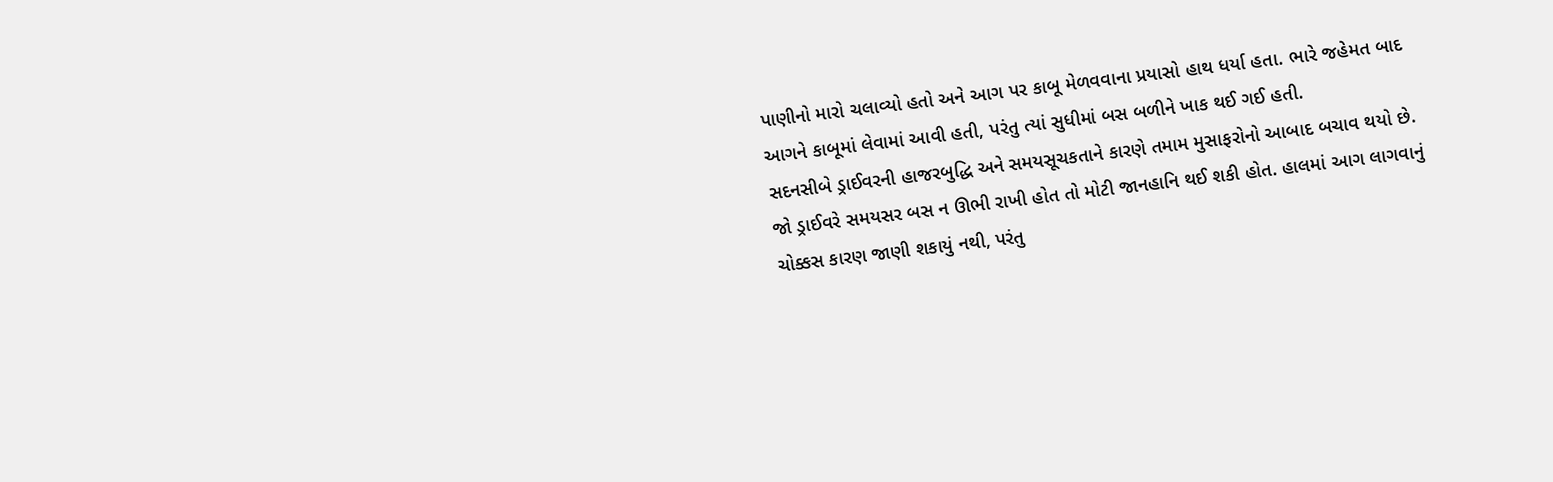પાણીનો મારો ચલાવ્યો હતો અને આગ પર કાબૂ મેળવવાના પ્રયાસો હાથ ધર્યા હતા. ભારે જહેમત બાદ આગને કાબૂમાં લેવામાં આવી હતી, પરંતુ ત્યાં સુધીમાં બસ બળીને ખાક થઈ ગઈ હતી.
સદનસીબે ડ્રાઈવરની હાજરબુદ્ધિ અને સમયસૂચકતાને કારણે તમામ મુસાફરોનો આબાદ બચાવ થયો છે. જો ડ્રાઈવરે સમયસર બસ ન ઊભી રાખી હોત તો મોટી જાનહાનિ થઈ શકી હોત. હાલમાં આગ લાગવાનું ચોક્કસ કારણ જાણી શકાયું નથી, પરંતુ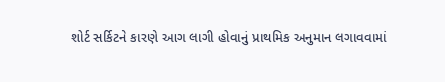શોર્ટ સર્કિટને કારણે આગ લાગી હોવાનું પ્રાથમિક અનુમાન લગાવવામાં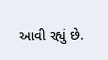આવી રહ્યું છે.